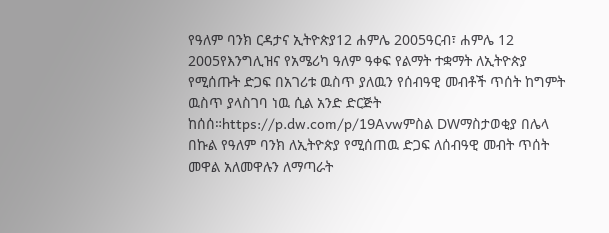የዓለም ባንክ ርዳታና ኢትዮጵያ12 ሐምሌ 2005ዓርብ፣ ሐምሌ 12 2005የእንግሊዝና የአሜሪካ ዓለም ዓቀፍ የልማት ተቋማት ለኢትዮጵያ የሚሰጡት ድጋፍ በአገሪቱ ዉስጥ ያለዉን የሰብዓዊ መብቶች ጥሰት ከግምት ዉስጥ ያላስገባ ነዉ ሲል አንድ ድርጅት ከሰሰ።https://p.dw.com/p/19Avwምስል DWማስታወቂያ በሌላ በኩል የዓለም ባንክ ለኢትዮጵያ የሚሰጠዉ ድጋፍ ለሰብዓዊ መብት ጥሰት መዋል አለመዋሉን ለማጣራት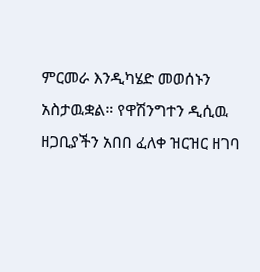ምርመራ እንዲካሄድ መወሰኑን አስታዉቋል። የዋሽንግተን ዲሲዉ ዘጋቢያችን አበበ ፈለቀ ዝርዝር ዘገባ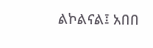ልኮልናል፤ አበበ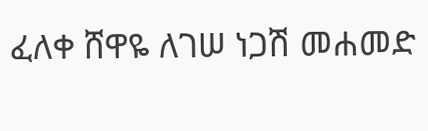ፈለቀ ሸዋዬ ለገሠ ነጋሽ መሐመድ